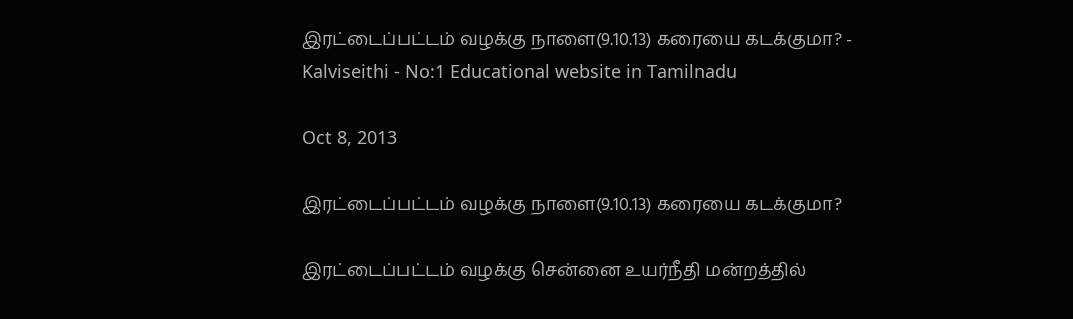இரட்டைப்பட்டம் வழக்கு நாளை(9.10.13) கரையை கடக்குமா? - Kalviseithi - No:1 Educational website in Tamilnadu

Oct 8, 2013

இரட்டைப்பட்டம் வழக்கு நாளை(9.10.13) கரையை கடக்குமா?

இரட்டைப்பட்டம் வழக்கு சென்னை உயர்நீதி மன்றத்தில்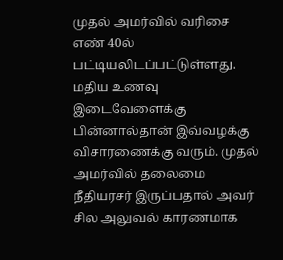முதல் அமர்வில் வரிசை எண் 40ல் பட்டியலிடப்பட்டுள்ளது. மதிய உணவு இடைவேளைக்கு பின்னால்தான் இவ்வழக்கு விசாரணைக்கு வரும். முதல் அமர்வில் தலைமை நீதியரசர் இருப்பதால் அவர் சில அலுவல் காரணமாக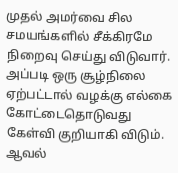முதல் அமர்வை சில சமயங்களில் சீக்கிரமே நிறைவு செய்து விடுவார். அப்படி ஒரு சூழ்நிலை ஏற்பட்டால் வழக்கு எல்கை கோட்டைதொடுவது கேள்வி குறியாகி விடும். ஆவல்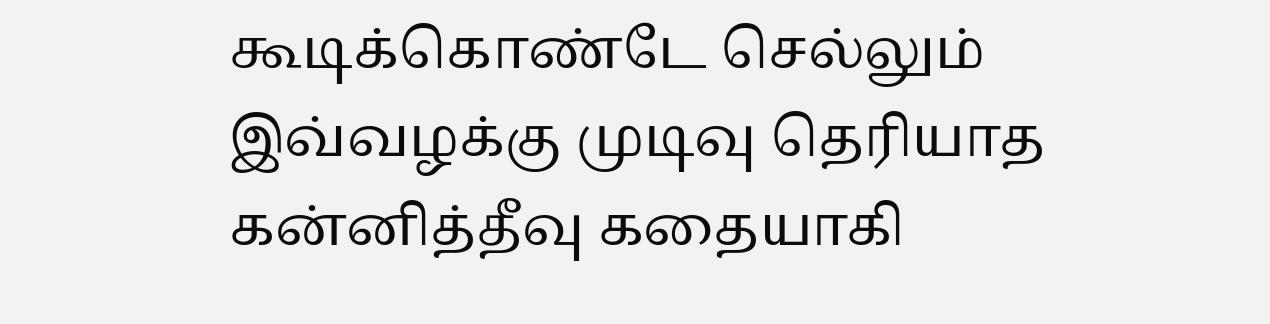கூடிக்கொண்டே செல்லும் இவ்வழக்கு முடிவு தெரியாத கன்னித்தீவு கதையாகி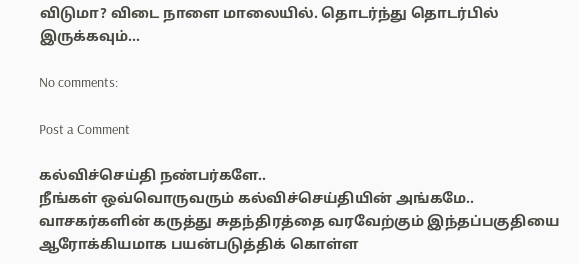விடுமா? விடை நாளை மாலையில். தொடர்ந்து தொடர்பில் இருக்கவும்...

No comments:

Post a Comment

கல்விச்செய்தி நண்பர்களே..
நீங்கள் ஒவ்வொருவரும் கல்விச்செய்தியின் அங்கமே..
வாசகர்களின் கருத்து சுதந்திரத்தை வரவேற்கும் இந்தப்பகுதியை ஆரோக்கியமாக பயன்படுத்திக் கொள்ள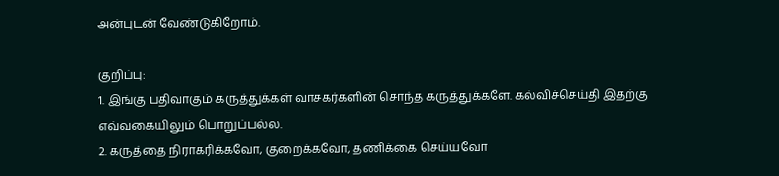அன்புடன் வேண்டுகிறோம்.

குறிப்பு:
1. இங்கு பதிவாகும் கருத்துக்கள் வாசகர்களின் சொந்த கருத்துக்களே. கல்விச்செய்தி இதற்கு எவ்வகையிலும் பொறுப்பல்ல.
2. கருத்தை நிராகரிக்கவோ, குறைக்கவோ, தணிக்கை செய்யவோ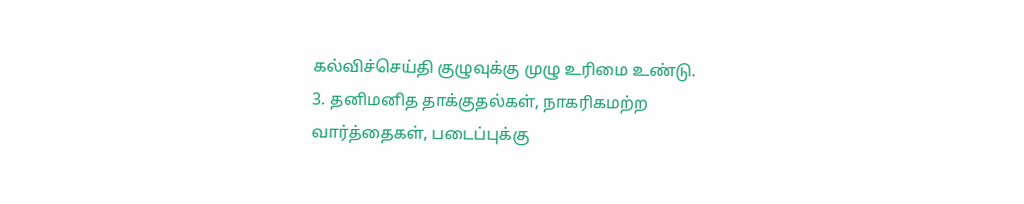கல்விச்செய்தி குழுவுக்கு முழு உரிமை உண்டு.
3. தனிமனித தாக்குதல்கள், நாகரிகமற்ற வார்த்தைகள், படைப்புக்கு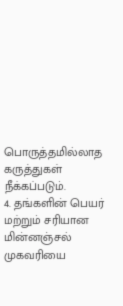பொருத்தமில்லாத கருத்துகள் நீக்கப்படும்.
4. தங்களின் பெயர் மற்றும் சரியான மின்னஞ்சல் முகவரியை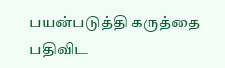பயன்படுத்தி கருத்தை பதிவிட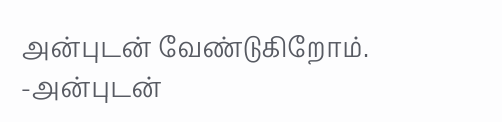அன்புடன் வேண்டுகிறோம்.
-அன்புடன்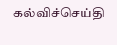கல்விச்செய்தி